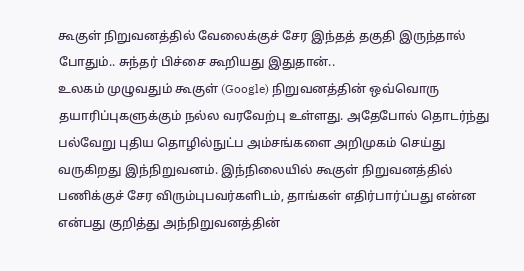கூகுள் நிறுவனத்தில் வேலைக்குச் சேர இந்தத் தகுதி இருந்தால் போதும்.. சுந்தர் பிச்சை கூறியது இதுதான்..
உலகம் முழுவதும் கூகுள் (Google) நிறுவனத்தின் ஒவ்வொரு தயாரிப்புகளுக்கும் நல்ல வரவேற்பு உள்ளது. அதேபோல் தொடர்ந்து பல்வேறு புதிய தொழில்நுட்ப அம்சங்களை அறிமுகம் செய்து வருகிறது இந்நிறுவனம். இந்நிலையில் கூகுள் நிறுவனத்தில் பணிக்குச் சேர விரும்புபவர்களிடம், தாங்கள் எதிர்பார்ப்பது என்ன என்பது குறித்து அந்நிறுவனத்தின்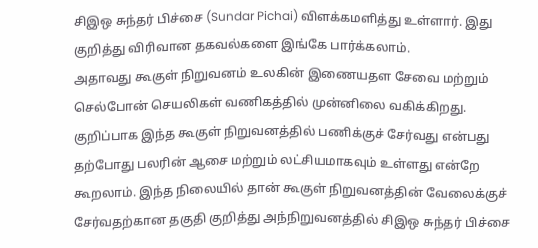சிஇஒ சுந்தர் பிச்சை (Sundar Pichai) விளக்கமளித்து உள்ளார். இது குறித்து விரிவான தகவல்களை இங்கே பார்க்கலாம்.
அதாவது கூகுள் நிறுவனம் உலகின் இணையதள சேவை மற்றும் செல்போன் செயலிகள் வணிகத்தில் முன்னிலை வகிக்கிறது. குறிப்பாக இந்த கூகுள் நிறுவனத்தில் பணிக்குச் சேர்வது என்பது தற்போது பலரின் ஆசை மற்றும் லட்சியமாகவும் உள்ளது என்றே கூறலாம். இந்த நிலையில் தான் கூகுள் நிறுவனத்தின் வேலைக்குச் சேர்வதற்கான தகுதி குறித்து அந்நிறுவனத்தில் சிஇஒ சுந்தர் பிச்சை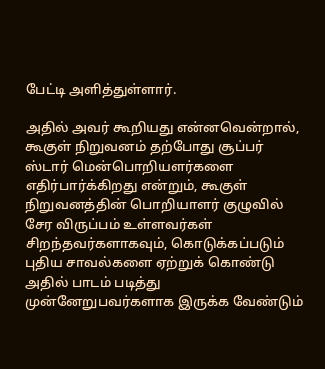பேட்டி அளித்துள்ளார்.

அதில் அவர் கூறியது என்னவென்றால், கூகுள் நிறுவனம் தற்போது சூப்பர் ஸ்டார் மென்பொறியளர்களை எதிர்பார்க்கிறது என்றும், கூகுள் நிறுவனத்தின் பொறியாளர் குழுவில் சேர விருப்பம் உள்ளவர்கள் சிறந்தவர்களாகவும், கொடுக்கப்படும் புதிய சாவல்களை ஏற்றுக் கொண்டு அதில் பாடம் படித்து முன்னேறுபவர்களாக இருக்க வேண்டும்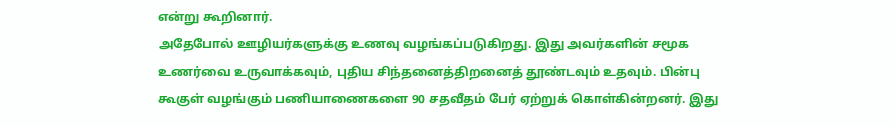என்று கூறினார்.
அதேபோல் ஊழியர்களுக்கு உணவு வழங்கப்படுகிறது. இது அவர்களின் சமூக உணர்வை உருவாக்கவும், புதிய சிந்தனைத்திறனைத் தூண்டவும் உதவும். பின்பு கூகுள் வழங்கும் பணியாணைகளை 90 சதவீதம் பேர் ஏற்றுக் கொள்கின்றனர். இது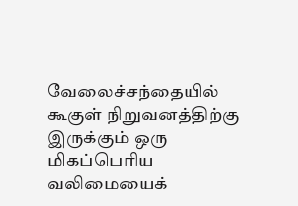வேலைச்சந்தையில் கூகுள் நிறுவனத்திற்கு இருக்கும் ஒரு மிகப்பெரிய வலிமையைக்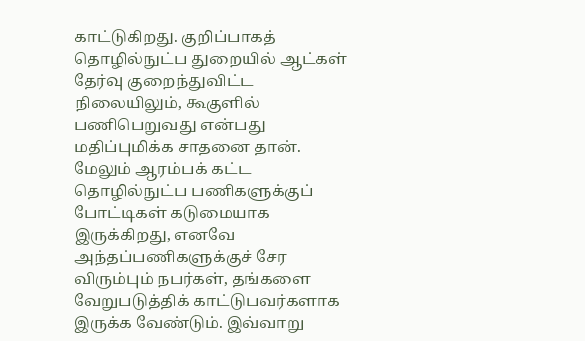காட்டுகிறது. குறிப்பாகத் தொழில்நுட்ப துறையில் ஆட்கள் தேர்வு குறைந்துவிட்ட நிலையிலும், கூகுளில் பணிபெறுவது என்பது மதிப்புமிக்க சாதனை தான்.
மேலும் ஆரம்பக் கட்ட தொழில்நுட்ப பணிகளுக்குப் போட்டிகள் கடுமையாக இருக்கிறது, எனவே அந்தப்பணிகளுக்குச் சேர விரும்பும் நபர்கள், தங்களை வேறுபடுத்திக் காட்டுபவர்களாக இருக்க வேண்டும். இவ்வாறு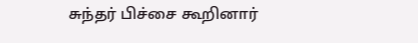சுந்தர் பிச்சை கூறினார்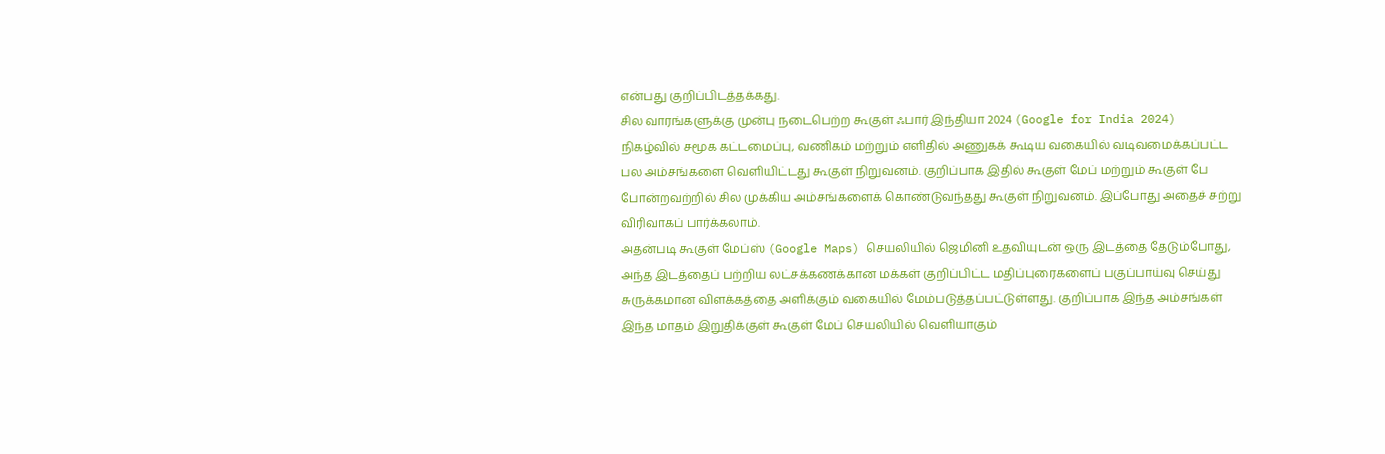என்பது குறிப்பிடத்தக்கது.
சில வாரங்களுக்கு முன்பு நடைபெற்ற கூகுள் ஃபார் இந்தியா 2024 (Google for India 2024) நிகழ்வில் சமூக கட்டமைப்பு, வணிகம் மற்றும் எளிதில் அணுகக் கூடிய வகையில் வடிவமைக்கப்பட்ட பல அம்சங்களை வெளியிட்டது கூகுள் நிறுவனம். குறிப்பாக இதில் கூகுள் மேப் மற்றும் கூகுள் பே போன்றவற்றில் சில முக்கிய அம்சங்களைக் கொண்டுவந்தது கூகுள் நிறுவனம். இப்போது அதைச் சற்று விரிவாகப் பார்க்கலாம்.
அதன்படி கூகுள் மேப்ஸ் (Google Maps) செயலியில் ஜெமினி உதவியுடன் ஒரு இடத்தை தேடும்போது, அந்த இடத்தைப் பற்றிய லட்சக்கணக்கான மக்கள் குறிப்பிட்ட மதிப்புரைகளைப் பகுப்பாய்வு செய்து சுருக்கமான விளக்கத்தை அளிக்கும் வகையில் மேம்படுத்தப்பட்டுள்ளது. குறிப்பாக இந்த அம்சங்கள் இந்த மாதம் இறுதிக்குள் கூகுள் மேப் செயலியில் வெளியாகும்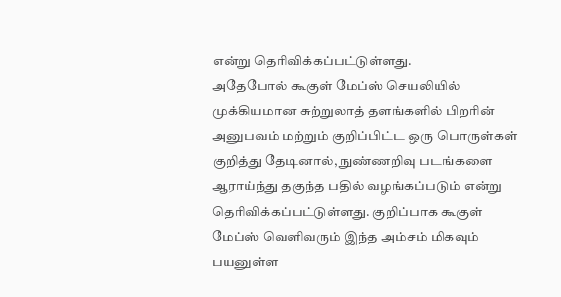என்று தெரிவிக்கப்பட்டுள்ளது.
அதேபோல் கூகுள் மேப்ஸ் செயலியில் முக்கியமான சுற்றுலாத் தளங்களில் பிறரின் அனுபவம் மற்றும் குறிப்பிட்ட ஒரு பொருள்கள் குறித்து தேடினால், நுண்ணறிவு படங்களை ஆராய்ந்து தகுந்த பதில் வழங்கப்படும் என்று தெரிவிக்கப்பட்டுள்ளது. குறிப்பாக கூகுள் மேப்ஸ் வெளிவரும் இந்த அம்சம் மிகவும் பயனுள்ள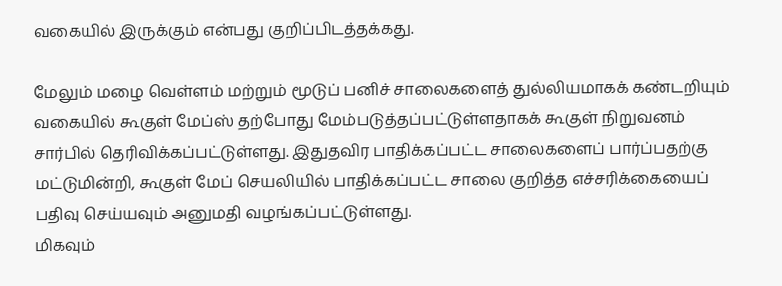வகையில் இருக்கும் என்பது குறிப்பிடத்தக்கது.

மேலும் மழை வெள்ளம் மற்றும் மூடுப் பனிச் சாலைகளைத் துல்லியமாகக் கண்டறியும் வகையில் கூகுள் மேப்ஸ் தற்போது மேம்படுத்தப்பட்டுள்ளதாகக் கூகுள் நிறுவனம் சார்பில் தெரிவிக்கப்பட்டுள்ளது. இதுதவிர பாதிக்கப்பட்ட சாலைகளைப் பார்ப்பதற்கு மட்டுமின்றி, கூகுள் மேப் செயலியில் பாதிக்கப்பட்ட சாலை குறித்த எச்சரிக்கையைப் பதிவு செய்யவும் அனுமதி வழங்கப்பட்டுள்ளது.
மிகவும்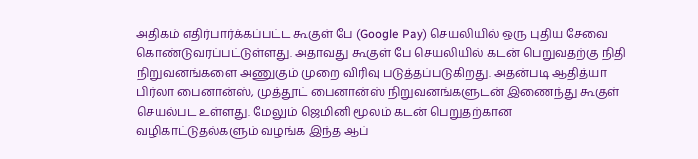அதிகம் எதிர்பார்க்கப்பட்ட கூகுள் பே (Google Pay) செயலியில் ஒரு புதிய சேவை கொண்டுவரப்பட்டுள்ளது. அதாவது கூகுள் பே செயலியில் கடன் பெறுவதற்கு நிதி நிறுவனங்களை அணுகும் முறை விரிவு படுத்தப்படுகிறது. அதன்படி ஆதித்யா பிர்லா பைனான்ஸ், முத்தூட் பைனான்ஸ் நிறுவனங்களுடன் இணைந்து கூகுள் செயல்பட உள்ளது. மேலும் ஜெமினி மூலம் கடன் பெறுதற்கான வழிகாட்டுதல்களும் வழங்க இந்த ஆப்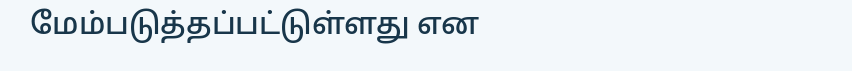மேம்படுத்தப்பட்டுள்ளது என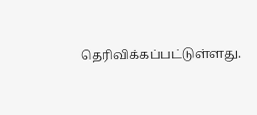தெரிவிக்கப்பட்டுள்ளது.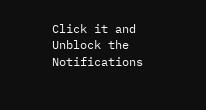Click it and Unblock the Notifications